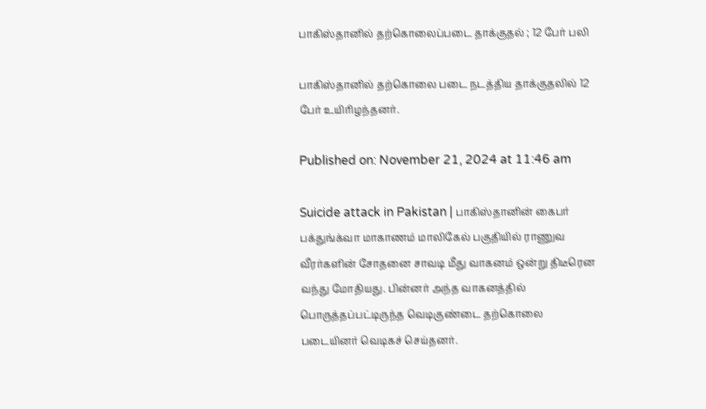பாகிஸ்தானில் தற்கொலைப்படை தாக்குதல் ; 12 பேர் பலி

பாகிஸ்தானில் தற்கொலை படை நடத்திய தாக்குதலில் 12 பேர் உயிரிழந்தனர்.

Published on: November 21, 2024 at 11:46 am

Suicide attack in Pakistan | பாகிஸ்தானின் கைபர் பக்துங்க்வா மாகாணம் மாலிகேல் பகுதியில் ராணுவ வீரர்களின் சோதனை சாவடி மீது வாகனம் ஒன்று திடீரென வந்து மோதியது. பின்னர் அந்த வாகனத்தில் பொருத்தப்பட்டிருந்த வெடிகுண்டை தற்கொலை படையினர் வெடிகச் செய்தனர்.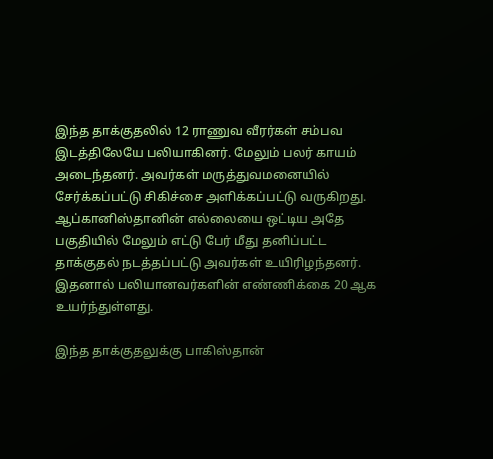இந்த தாக்குதலில் 12 ராணுவ வீரர்கள் சம்பவ இடத்திலேயே பலியாகினர். மேலும் பலர் காயம் அடைந்தனர். அவர்கள் மருத்துவமனையில் சேர்க்கப்பட்டு சிகிச்சை அளிக்கப்பட்டு வருகிறது.
ஆப்கானிஸ்தானின் எல்லையை ஒட்டிய அதே பகுதியில் மேலும் எட்டு பேர் மீது தனிப்பட்ட தாக்குதல் நடத்தப்பட்டு அவர்கள் உயிரிழந்தனர். இதனால் பலியானவர்களின் எண்ணிக்கை 20 ஆக உயர்ந்துள்ளது.

இந்த தாக்குதலுக்கு பாகிஸ்தான்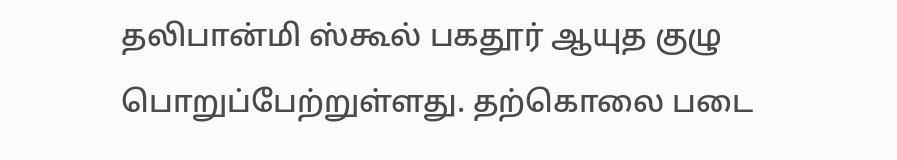தலிபான்மி ஸ்கூல் பகதூர் ஆயுத குழு பொறுப்பேற்றுள்ளது. தற்கொலை படை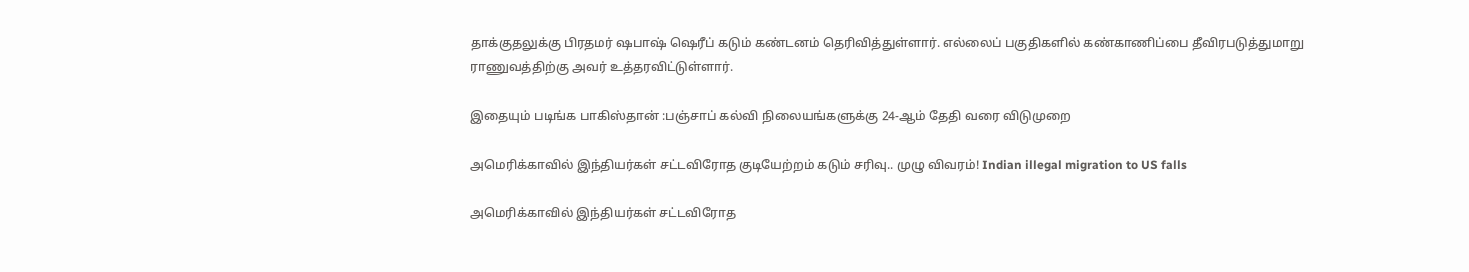தாக்குதலுக்கு பிரதமர் ஷபாஷ் ஷெரீப் கடும் கண்டனம் தெரிவித்துள்ளார். எல்லைப் பகுதிகளில் கண்காணிப்பை தீவிரபடுத்துமாறு ராணுவத்திற்கு அவர் உத்தரவிட்டுள்ளார்.

இதையும் படிங்க பாகிஸ்தான் :பஞ்சாப் கல்வி நிலையங்களுக்கு 24-ஆம் தேதி வரை விடுமுறை

அமெரிக்காவில் இந்தியர்கள் சட்டவிரோத குடியேற்றம் கடும் சரிவு.. முழு விவரம்! Indian illegal migration to US falls

அமெரிக்காவில் இந்தியர்கள் சட்டவிரோத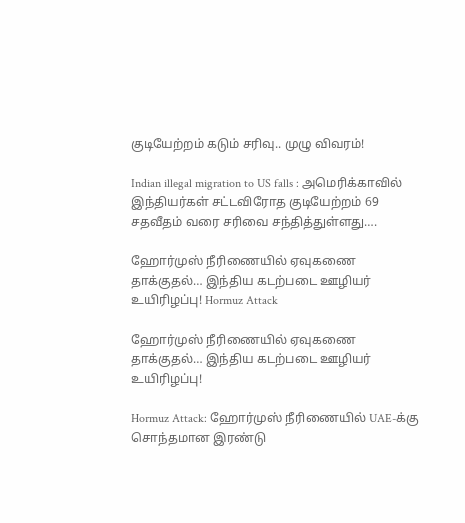குடியேற்றம் கடும் சரிவு.. முழு விவரம்!

Indian illegal migration to US falls : அமெரிக்காவில் இந்தியர்கள் சட்டவிரோத குடியேற்றம் 69 சதவீதம் வரை சரிவை சந்தித்துள்ளது….

ஹோர்முஸ் நீரிணையில் ஏவுகணை தாக்குதல்… இந்திய கடற்படை ஊழியர் உயிரிழப்பு! Hormuz Attack

ஹோர்முஸ் நீரிணையில் ஏவுகணை தாக்குதல்… இந்திய கடற்படை ஊழியர் உயிரிழப்பு!

Hormuz Attack: ஹோர்முஸ் நீரிணையில் UAE-க்கு சொந்தமான இரண்டு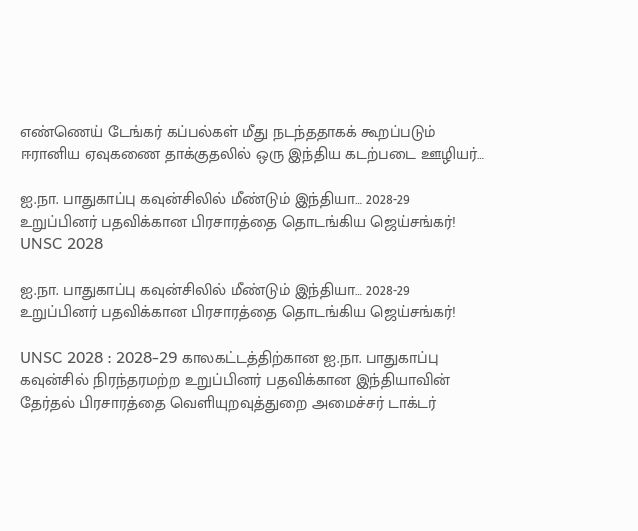எண்ணெய் டேங்கர் கப்பல்கள் மீது நடந்ததாகக் கூறப்படும் ஈரானிய ஏவுகணை தாக்குதலில் ஒரு இந்திய கடற்படை ஊழியர்…

ஐ.நா. பாதுகாப்பு கவுன்சிலில் மீண்டும் இந்தியா… 2028-29 உறுப்பினர் பதவிக்கான பிரசாரத்தை தொடங்கிய ஜெய்சங்கர்! UNSC 2028

ஐ.நா. பாதுகாப்பு கவுன்சிலில் மீண்டும் இந்தியா… 2028-29 உறுப்பினர் பதவிக்கான பிரசாரத்தை தொடங்கிய ஜெய்சங்கர்!

UNSC 2028 : 2028-29 காலகட்டத்திற்கான ஐ.நா. பாதுகாப்பு கவுன்சில் நிரந்தரமற்ற உறுப்பினர் பதவிக்கான இந்தியாவின் தேர்தல் பிரசாரத்தை வெளியுறவுத்துறை அமைச்சர் டாக்டர்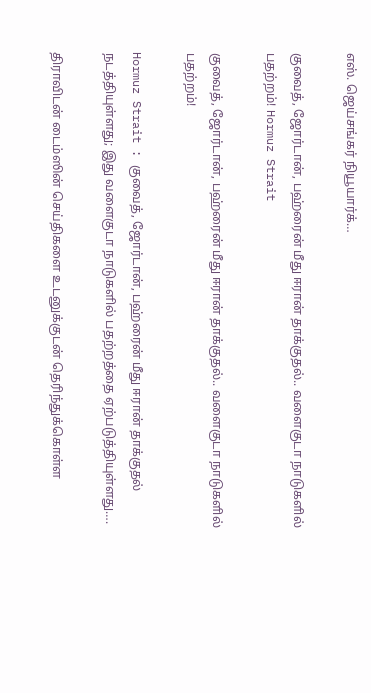எஸ். ஜெய்சங்கர் நியூயார்க்…

குவைத், ஜோர்டான், பஹ்ரைன் மீது ஈரான் தாக்குதல்.. வளைகுடா நாடுகளில் பதற்றம்! Hormuz Strait

குவைத், ஜோர்டான், பஹ்ரைன் மீது ஈரான் தாக்குதல்.. வளைகுடா நாடுகளில் பதற்றம்!

Hormuz Strait : குவைத், ஜோர்டான், பஹ்ரைன் மீது ஈரான் தாக்குதல் நடத்தியுள்ளது; இது வளைகுடா நாடுகளில் பதற்றத்தை ஏற்படுத்தியுள்ளது….

திராவிடன் டைம்ஸின் செய்திகளை உடனுக்குடன் தெரிந்துக்கொள்ள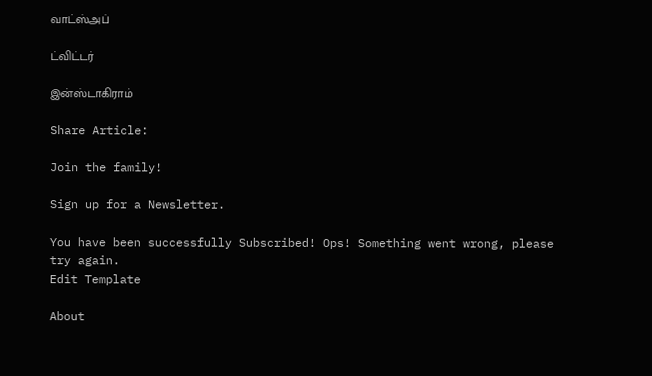வாட்ஸ்அப்

ட்விட்டர்

இன்ஸ்டாகிராம்

Share Article:

Join the family!

Sign up for a Newsletter.

You have been successfully Subscribed! Ops! Something went wrong, please try again.
Edit Template

About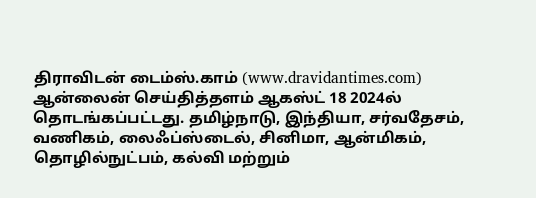திராவிடன் டைம்ஸ்.காம் (www.dravidantimes.com) ஆன்லைன் செய்தித்தளம் ஆகஸ்ட் 18 2024ல் தொடங்கப்பட்டது. தமிழ்நாடு, இந்தியா, சர்வதேசம், வணிகம், லைஃப்ஸ்டைல், சினிமா, ஆன்மிகம், தொழில்நுட்பம், கல்வி மற்றும்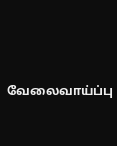வேலைவாய்ப்பு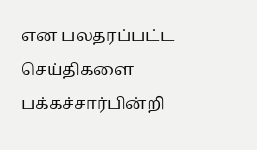என பலதரப்பட்ட செய்திகளை பக்கச்சார்பின்றி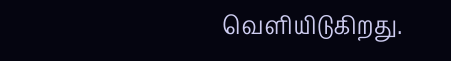வெளியிடுகிறது.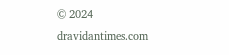© 2024 dravidantimes.com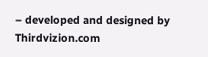– developed and designed by Thirdvizion.com